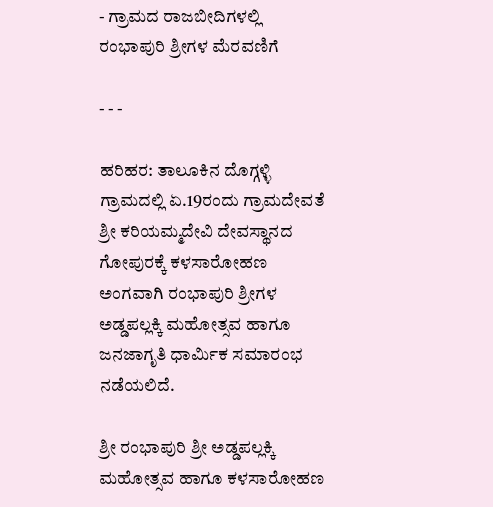- ಗ್ರಾಮದ ರಾಜಬೀದಿಗಳಲ್ಲಿ ರಂಭಾಪುರಿ ಶ್ರೀಗಳ ಮೆರವಣಿಗೆ

- - -

ಹರಿಹರ: ತಾಲೂಕಿನ ದೊಗ್ಗಳ್ಳಿ ಗ್ರಾಮದಲ್ಲಿ ಏ.19ರಂದು ಗ್ರಾಮದೇವತೆ ಶ್ರೀ ಕರಿಯಮ್ಮದೇವಿ ದೇವಸ್ಥಾನದ ಗೋಪುರಕ್ಕೆ ಕಳಸಾರೋಹಣ ಅಂಗವಾಗಿ ರಂಭಾಪುರಿ ಶ್ರೀಗಳ ಅಡ್ಡಪಲ್ಲಕ್ಕಿ ಮಹೋತ್ಸವ ಹಾಗೂ ಜನಜಾಗೃತಿ ಧಾರ್ಮಿಕ ಸಮಾರಂಭ ನಡೆಯಲಿದೆ.

ಶ್ರೀ ರಂಭಾಪುರಿ ಶ್ರೀ ಅಡ್ಡಪಲ್ಲಕ್ಕಿ ಮಹೋತ್ಸವ ಹಾಗೂ ಕಳಸಾರೋಹಣ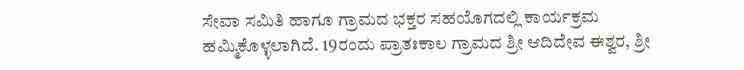ಸೇವಾ ಸಮಿತಿ ಹಾಗೂ ಗ್ರಾಮದ ಭಕ್ತರ ಸಹಯೊಗದಲ್ಲಿ ಕಾರ್ಯಕ್ರಮ ಹಮ್ಮಿಕೊಳ್ಳಲಾಗಿದೆ. 19ರಂದು ಪ್ರಾತಃಕಾಲ ಗ್ರಾಮದ ಶ್ರೀ ಆದಿದೇವ ಈಶ್ವರ, ಶ್ರೀ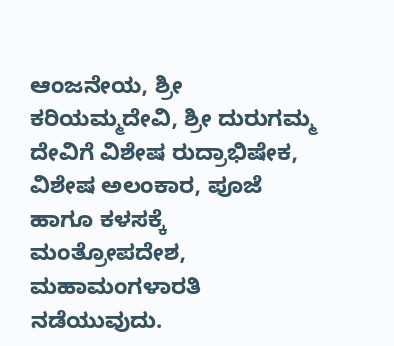ಆಂಜನೇಯ, ಶ್ರೀ ಕರಿಯಮ್ಮದೇವಿ, ಶ್ರೀ ದುರುಗಮ್ಮ ದೇವಿಗೆ ವಿಶೇಷ ರುದ್ರಾಭಿಷೇಕ, ವಿಶೇಷ ಅಲಂಕಾರ, ಪೂಜೆ ಹಾಗೂ ಕಳಸಕ್ಕೆ ಮಂತ್ರೋಪದೇಶ, ಮಹಾಮಂಗಳಾರತಿ ನಡೆಯುವುದು.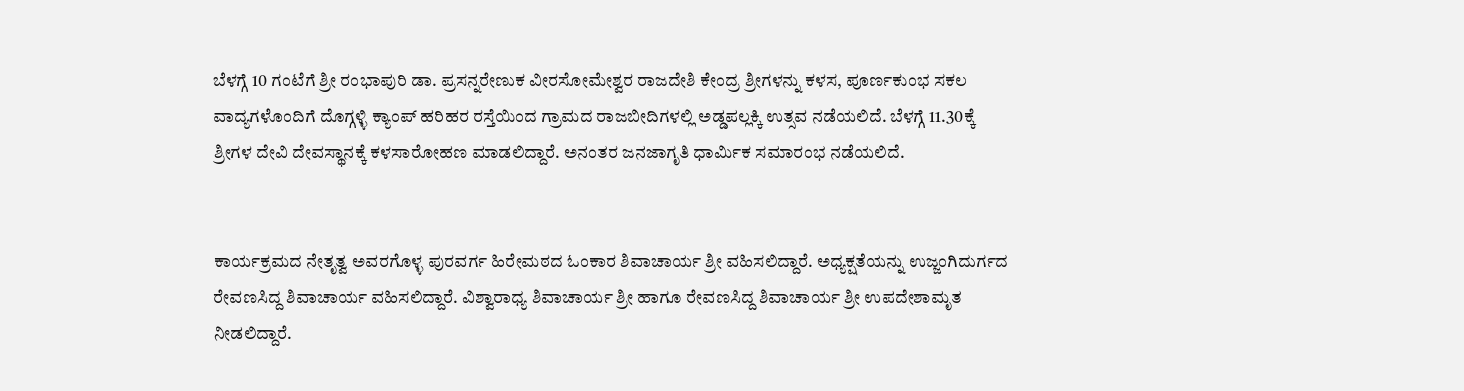ಬೆಳಗ್ಗೆ 10 ಗಂಟೆಗೆ ಶ್ರೀ ರಂಭಾಪುರಿ ಡಾ. ಪ್ರಸನ್ನರೇಣುಕ ವೀರಸೋಮೇಶ್ವರ ರಾಜದೇಶಿ ಕೇಂದ್ರ ಶ್ರೀಗಳನ್ನು ಕಳಸ, ಪೂರ್ಣಕುಂಭ ಸಕಲ ವಾದ್ಯಗಳೊಂದಿಗೆ ದೊಗ್ಗಳ್ಳಿ ಕ್ಯಾಂಪ್ ಹರಿಹರ ರಸ್ತೆಯಿಂದ ಗ್ರಾಮದ ರಾಜಬೀದಿಗಳಲ್ಲಿ ಅಡ್ಡಪಲ್ಲಕ್ಕಿ ಉತ್ಸವ ನಡೆಯಲಿದೆ. ಬೆಳಗ್ಗೆ 11.30ಕ್ಕೆ ಶ್ರೀಗಳ ದೇವಿ ದೇವಸ್ಥಾನಕ್ಕೆ ಕಳಸಾರೋಹಣ ಮಾಡಲಿದ್ದಾರೆ. ಅನಂತರ ಜನಜಾಗೃತಿ ಧಾರ್ಮಿಕ ಸಮಾರಂಭ ನಡೆಯಲಿದೆ.


ಕಾರ್ಯಕ್ರಮದ ನೇತೃತ್ವ ಅವರಗೊಳ್ಳ ಪುರವರ್ಗ ಹಿರೇಮಠದ ಓಂಕಾರ ಶಿವಾಚಾರ್ಯ ಶ್ರೀ ವಹಿಸಲಿದ್ದಾರೆ. ಅಧ್ಯಕ್ಷತೆಯನ್ನು ಉಜ್ಜಂಗಿದುರ್ಗದ ರೇವಣಸಿದ್ದ ಶಿವಾಚಾರ್ಯ ವಹಿಸಲಿದ್ದಾರೆ. ವಿಶ್ವಾರಾಧ್ಯ ಶಿವಾಚಾರ್ಯ ಶ್ರೀ ಹಾಗೂ ರೇವಣಸಿದ್ದ ಶಿವಾಚಾರ್ಯ ಶ್ರೀ ಉಪದೇಶಾಮೃತ ನೀಡಲಿದ್ದಾರೆ.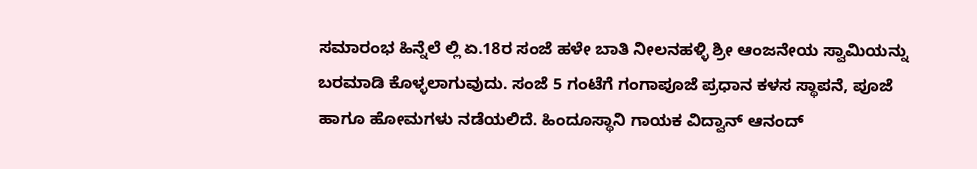ಸಮಾರಂಭ ಹಿನ್ನೆಲೆ ಲ್ಲಿ ಏ.18ರ ಸಂಜೆ ಹಳೇ ಬಾತಿ ನೀಲನಹಳ್ಳಿ ಶ್ರೀ ಆಂಜನೇಯ ಸ್ವಾಮಿಯನ್ನು ಬರಮಾಡಿ ಕೊಳ್ಳಲಾಗುವುದು. ಸಂಜೆ 5 ಗಂಟೆಗೆ ಗಂಗಾಪೂಜೆ ಪ್ರಧಾನ ಕಳಸ ಸ್ಥಾಪನೆ, ಪೂಜೆ ಹಾಗೂ ಹೋಮಗಳು ನಡೆಯಲಿದೆ. ಹಿಂದೂಸ್ಥಾನಿ ಗಾಯಕ ವಿದ್ವಾನ್ ಆನಂದ್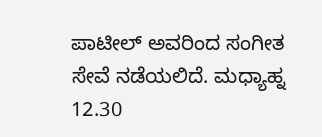ಪಾಟೀಲ್ ಅವರಿಂದ ಸಂಗೀತ ಸೇವೆ ನಡೆಯಲಿದೆ. ಮಧ್ಯಾಹ್ನ 12.30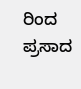ರಿಂದ ಪ್ರಸಾದ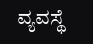ವ್ಯವಸ್ಥೆ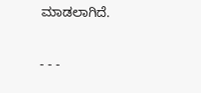ಮಾಡಲಾಗಿದೆ.

- - -